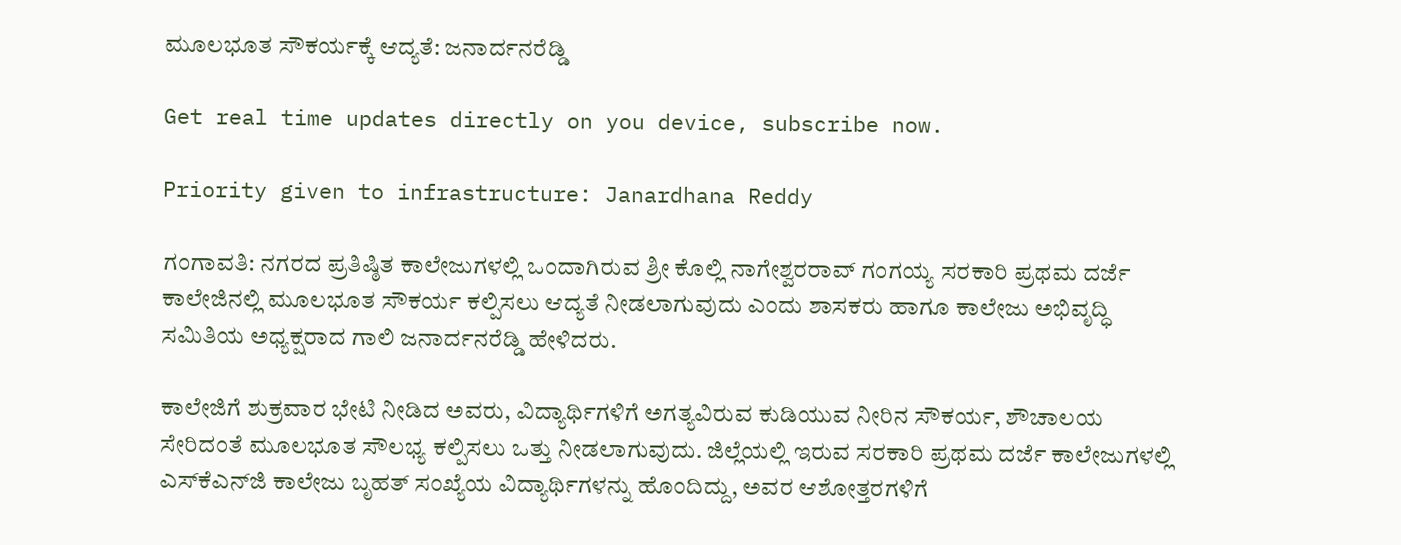ಮೂಲಭೂತ ಸೌಕರ್ಯಕ್ಕೆ ಆದ್ಯತೆ: ಜನಾರ್ದನರೆಡ್ಡಿ

Get real time updates directly on you device, subscribe now.

Priority given to infrastructure: Janardhana Reddy

ಗಂಗಾವತಿ: ನಗರದ ಪ್ರತಿಷ್ಠಿತ ಕಾಲೇಜುಗಳಲ್ಲಿ ಒಂದಾಗಿರುವ ಶ್ರೀ ಕೊಲ್ಲಿ ನಾಗೇಶ್ವರರಾವ್ ಗಂಗಯ್ಯ ಸರಕಾರಿ ಪ್ರಥಮ ದರ್ಜೆ ಕಾಲೇಜಿನಲ್ಲಿ ಮೂಲಭೂತ ಸೌಕರ್ಯ ಕಲ್ಪಿಸಲು ಆದ್ಯತೆ ನೀಡಲಾಗುವುದು ಎಂದು ಶಾಸಕರು ಹಾಗೂ ಕಾಲೇಜು ಅಭಿವೃದ್ಧಿ ಸಮಿತಿಯ ಅಧ್ಯಕ್ಷರಾದ ಗಾಲಿ ಜನಾರ್ದನರೆಡ್ಡಿ ಹೇಳಿದರು.

ಕಾಲೇಜಿಗೆ ಶುಕ್ರವಾರ ಭೇಟಿ ನೀಡಿದ ಅವರು, ವಿದ್ಯಾರ್ಥಿಗಳಿಗೆ ಅಗತ್ಯವಿರುವ ಕುಡಿಯುವ ನೀರಿನ ಸೌಕರ್ಯ, ಶೌಚಾಲಯ ಸೇರಿದಂತೆ ಮೂಲಭೂತ ಸೌಲಭ್ಯ ಕಲ್ಪಿಸಲು ಒತ್ತು ನೀಡಲಾಗುವುದು. ಜಿಲ್ಲೆಯಲ್ಲಿ ಇರುವ ಸರಕಾರಿ ಪ್ರಥಮ ದರ್ಜೆ ಕಾಲೇಜುಗಳಲ್ಲಿ ಎಸ್‌ಕೆಎನ್‌ಜಿ ಕಾಲೇಜು ಬೃಹತ್ ಸಂಖ್ಯೆಯ ವಿದ್ಯಾರ್ಥಿಗಳನ್ನು ಹೊಂದಿದ್ದು, ಅವರ ಆಶೋತ್ತರಗಳಿಗೆ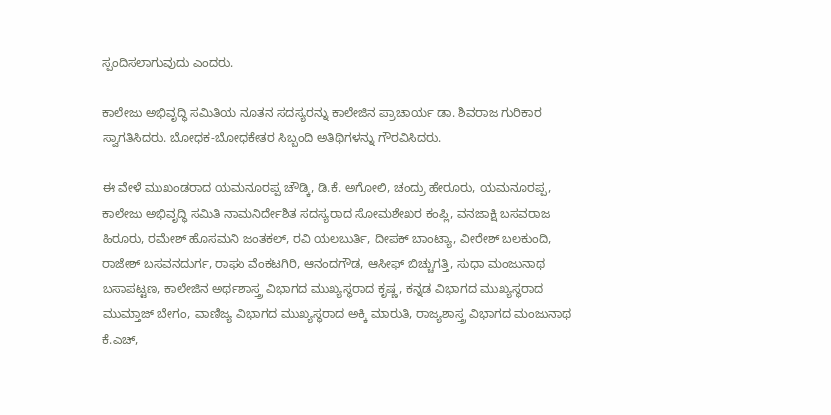ಸ್ಪಂದಿಸಲಾಗುವುದು ಎಂದರು.

ಕಾಲೇಜು ಅಭಿವೃದ್ಧಿ ಸಮಿತಿಯ ನೂತನ ಸದಸ್ಯರನ್ನು ಕಾಲೇಜಿನ ಪ್ರಾಚಾರ್ಯ ಡಾ. ಶಿವರಾಜ ಗುರಿಕಾರ ಸ್ವಾಗತಿಸಿದರು. ಬೋಧಕ-ಬೋಧಕೇತರ ಸಿಬ್ಬಂದಿ ಅತಿಥಿಗಳನ್ನು ಗೌರವಿಸಿದರು.

ಈ ವೇಳೆ ಮುಖಂಡರಾದ ಯಮನೂರಪ್ಪ ಚೌಡ್ಕಿ, ಡಿ.ಕೆ. ಅಗೋಲಿ, ಚಂದ್ರು ಹೇರೂರು, ಯಮನೂರಪ್ಪ, ಕಾಲೇಜು ಅಭಿವೃದ್ಧಿ ಸಮಿತಿ ನಾಮನಿರ್ದೇಶಿತ ಸದಸ್ಯರಾದ ಸೋಮಶೇಖರ ಕಂಪ್ಲಿ, ವನಜಾಕ್ಷಿ ಬಸವರಾಜ ಹಿರೂರು, ರಮೇಶ್ ಹೊಸಮನಿ ಜಂತಕಲ್, ರವಿ ಯಲಬುರ್ತಿ, ದೀಪಕ್ ಬಾಂಟ್ಯಾ, ವೀರೇಶ್ ಬಲಕುಂದಿ, ರಾಜೇಶ್ ಬಸವನದುರ್ಗ, ರಾಘು ವೆಂಕಟಗಿರಿ, ಆನಂದಗೌಡ, ಆಸೀಫ್ ಬಿಚ್ಚುಗತ್ತಿ, ಸುಧಾ ಮಂಜುನಾಥ ಬಸಾಪಟ್ಟಣ, ಕಾಲೇಜಿನ ಅರ್ಥಶಾಸ್ತ್ರ ವಿಭಾಗದ ಮುಖ್ಯಸ್ಥರಾದ ಕೃಷ್ಣ, ಕನ್ನಡ ವಿಭಾಗದ ಮುಖ್ಯಸ್ಥರಾದ ಮುಮ್ತಾಜ್ ಬೇಗಂ, ವಾಣಿಜ್ಯ ವಿಭಾಗದ ಮುಖ್ಯಸ್ಥರಾದ ಅಕ್ಕಿ ಮಾರುತಿ, ರಾಜ್ಯಶಾಸ್ತ್ರ ವಿಭಾಗದ ಮಂಜುನಾಥ ಕೆ.ಎಚ್,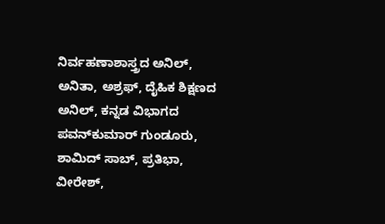ನಿರ್ವಹಣಾಶಾಸ್ತ್ರದ ಅನಿಲ್, ಅನಿತಾ, ಅಶ್ರಫ್, ದೈಹಿಕ ಶಿಕ್ಷಣದ ಅನಿಲ್, ಕನ್ನಡ ವಿಭಾಗದ ಪವನ್‌ಕುಮಾರ್ ಗುಂಡೂರು, ಶಾಮಿದ್ ಸಾಬ್, ಪ್ರತಿಭಾ, ವೀರೇಶ್,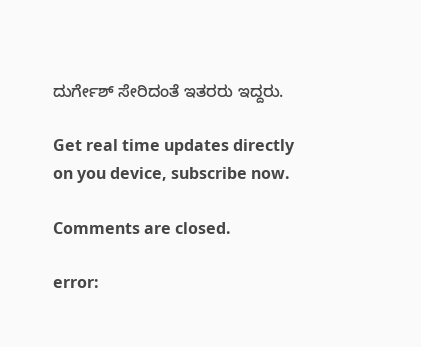ದುರ್ಗೇಶ್ ಸೇರಿದಂತೆ ಇತರರು ಇದ್ದರು.

Get real time updates directly on you device, subscribe now.

Comments are closed.

error: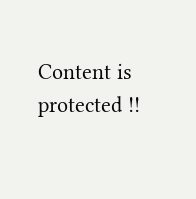Content is protected !!